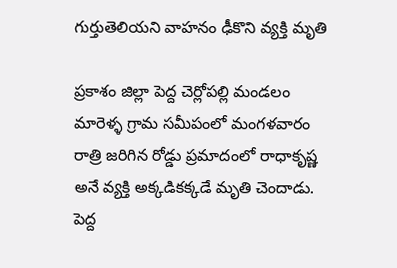గుర్తుతెలియని వాహనం ఢీకొని వ్యక్తి మృతి

ప్రకాశం జిల్లా పెద్ద చెర్లోపల్లి మండలం మారెళ్ళ గ్రామ సమీపంలో మంగళవారం రాత్రి జరిగిన రోడ్డు ప్రమాదంలో రాధాకృష్ణ అనే వ్యక్తి అక్కడికక్కడే మృతి చెందాడు. పెద్ద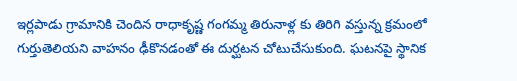ఇర్లపాడు గ్రామానికి చెందిన రాధాకృష్ణ గంగమ్మ తిరునాళ్ల కు తిరిగి వస్తున్న క్రమంలో గుర్తుతెలియని వాహనం ఢీకొనడంతో ఈ దుర్ఘటన చోటుచేసుకుంది. ఘటనపై స్థానిక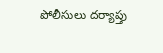పోలీసులు దర్యాప్తు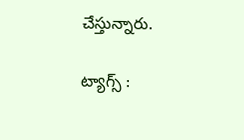చేస్తున్నారు.

ట్యాగ్స్ :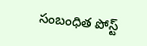సంబంధిత పోస్ట్